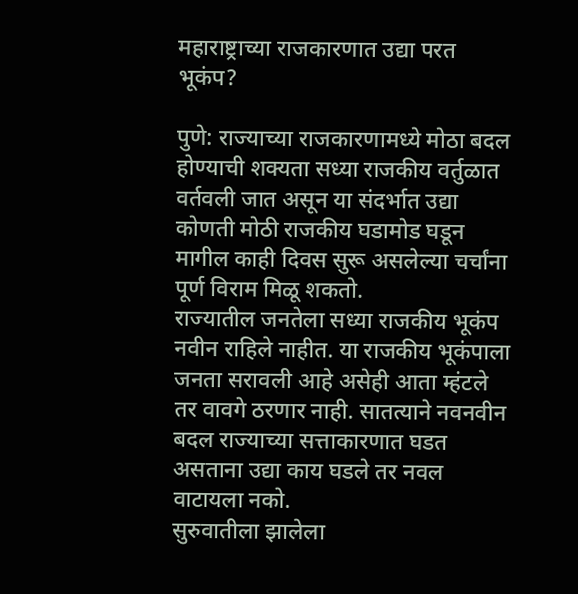महाराष्ट्राच्या राजकारणात उद्या परत भूकंप?

पुणे: राज्याच्या राजकारणामध्ये मोठा बदल होण्याची शक्यता सध्या राजकीय वर्तुळात वर्तवली जात असून या संदर्भात उद्या कोणती मोठी राजकीय घडामोड घडून मागील काही दिवस सुरू असलेल्या चर्चांना पूर्ण विराम मिळू शकतो.
राज्यातील जनतेला सध्या राजकीय भूकंप नवीन राहिले नाहीत. या राजकीय भूकंपाला जनता सरावली आहे असेही आता म्हंटले तर वावगे ठरणार नाही. सातत्याने नवनवीन बदल राज्याच्या सत्ताकारणात घडत असताना उद्या काय घडले तर नवल वाटायला नको.
सुरुवातीला झालेला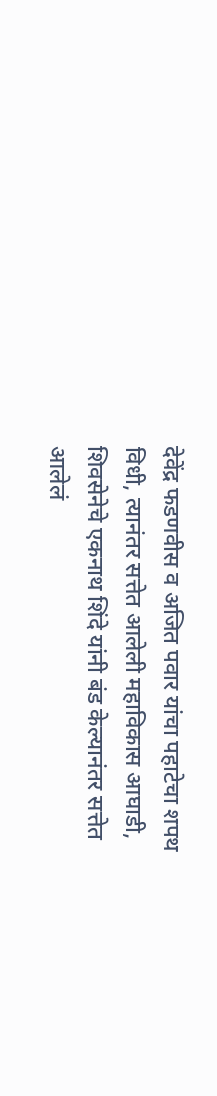देवेंद्र फडणवीस व अजित पवार यांचा पहाटेचा शपथ विधी, त्यानंतर सत्तेत आलेली महाविकास आघाडी, शिवसेनेचे एकनाथ शिंदे यांनी बंड केल्यानंतर सत्तेत आलेलं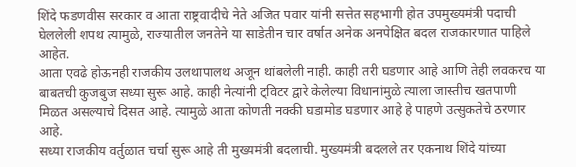शिंदे फडणवीस सरकार व आता राष्ट्रवादीचे नेते अजित पवार यांनी सत्तेत सहभागी होत उपमुख्यमंत्री पदाची घेललेली शपथ त्यामुळे, राज्यातील जनतेने या साडेतीन चार वर्षात अनेक अनपेक्षित बदल राजकारणात पाहिले आहेत.
आता एवढे होऊनही राजकीय उलथापालथ अजून थांबलेली नाही. काही तरी घडणार आहे आणि तेही लवकरच या बाबतची कुजबुज सध्या सुरू आहे. काही नेत्यांनी ट्विटर द्वारे केलेल्या विधानांमुळे त्याला जास्तीच खतपाणी मिळत असल्याचे दिसत आहे. त्यामुळे आता कोणती नक्की घडामोड घडणार आहे हे पाहणे उत्सुकतेचे ठरणार आहे.
सध्या राजकीय वर्तुळात चर्चा सुरू आहे ती मुख्यमंत्री बदलाची. मुख्यमंत्री बदलले तर एकनाथ शिंदे यांच्या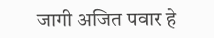जागी अजित पवार हे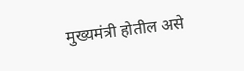मुख्यमंत्री होतील असे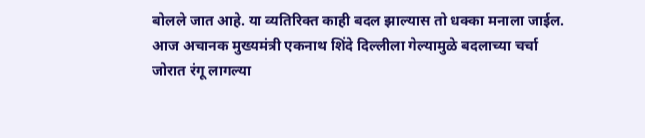बोलले जात आहे. या व्यतिरिक्त काही बदल झाल्यास तो धक्का मनाला जाईल. आज अचानक मुख्यमंत्री एकनाथ शिंदे दिल्लीला गेल्यामुळे बदलाच्या चर्चा जोरात रंगू लागल्या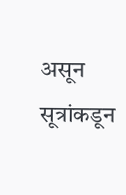असून सूत्रांकडून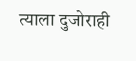त्याला दुजोराही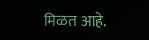मिळत आहे.